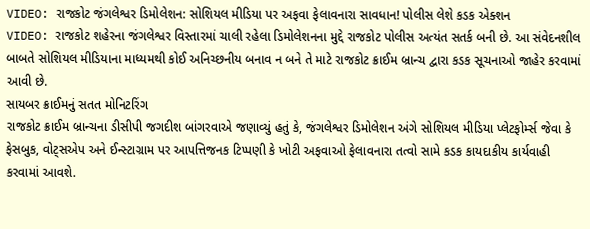VIDEO: રાજકોટ જંગલેશ્વર ડિમોલેશન: સોશિયલ મીડિયા પર અફવા ફેલાવનારા સાવધાન! પોલીસ લેશે કડક એક્શન
VIDEO: રાજકોટ શહેરના જંગલેશ્વર વિસ્તારમાં ચાલી રહેલા ડિમોલેશનના મુદ્દે રાજકોટ પોલીસ અત્યંત સતર્ક બની છે. આ સંવેદનશીલ બાબતે સોશિયલ મીડિયાના માધ્યમથી કોઈ અનિચ્છનીય બનાવ ન બને તે માટે રાજકોટ ક્રાઈમ બ્રાન્ચ દ્વારા કડક સૂચનાઓ જાહેર કરવામાં આવી છે.
સાયબર ક્રાઈમનું સતત મોનિટરિંગ
રાજકોટ ક્રાઈમ બ્રાન્ચના ડીસીપી જગદીશ બાંગરવાએ જણાવ્યું હતું કે, જંગલેશ્વર ડિમોલેશન અંગે સોશિયલ મીડિયા પ્લેટફોર્મ્સ જેવા કે ફેસબુક, વોટ્સએપ અને ઈન્સ્ટાગ્રામ પર આપત્તિજનક ટિપ્પણી કે ખોટી અફવાઓ ફેલાવનારા તત્વો સામે કડક કાયદાકીય કાર્યવાહી કરવામાં આવશે.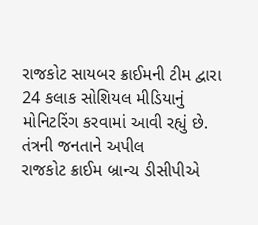રાજકોટ સાયબર ક્રાઈમની ટીમ દ્વારા 24 કલાક સોશિયલ મીડિયાનું મોનિટરિંગ કરવામાં આવી રહ્યું છે.
તંત્રની જનતાને અપીલ
રાજકોટ ક્રાઈમ બ્રાન્ચ ડીસીપીએ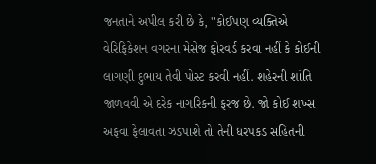જનતાને અપીલ કરી છે કે, "કોઈપણ વ્યક્તિએ વેરિફિકેશન વગરના મેસેજ ફોરવર્ડ કરવા નહીં કે કોઈની લાગણી દુભાય તેવી પોસ્ટ કરવી નહીં. શહેરની શાંતિ જાળવવી એ દરેક નાગરિકની ફરજ છે. જો કોઈ શખ્સ અફવા ફેલાવતા ઝડપાશે તો તેની ધરપકડ સહિતની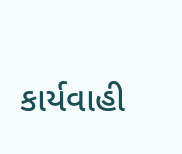કાર્યવાહી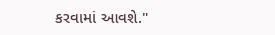કરવામાં આવશે."